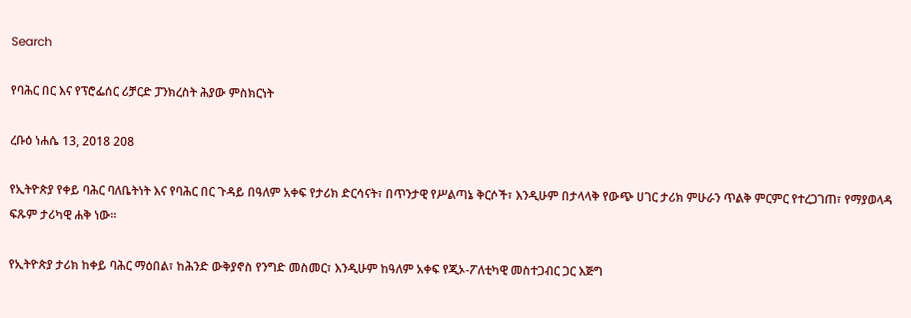Search

የባሕር በር እና የፕሮፌሰር ሪቻርድ ፓንክረስት ሕያው ምስክርነት

ረቡዕ ነሐሴ 13, 2018 208

የኢትዮጵያ የቀይ ባሕር ባለቤትነት እና የባሕር በር ጉዳይ በዓለም አቀፍ የታሪክ ድርሳናት፣ በጥንታዊ የሥልጣኔ ቅርሶች፣ እንዲሁም በታላላቅ የውጭ ሀገር ታሪክ ምሁራን ጥልቅ ምርምር የተረጋገጠ፣ የማያወላዳ ፍጹም ታሪካዊ ሐቅ ነው።

የኢትዮጵያ ታሪክ ከቀይ ባሕር ማዕበል፣ ከሕንድ ውቅያኖስ የንግድ መስመር፣ እንዲሁም ከዓለም አቀፍ የጂኦ-ፖለቲካዊ መስተጋብር ጋር እጅግ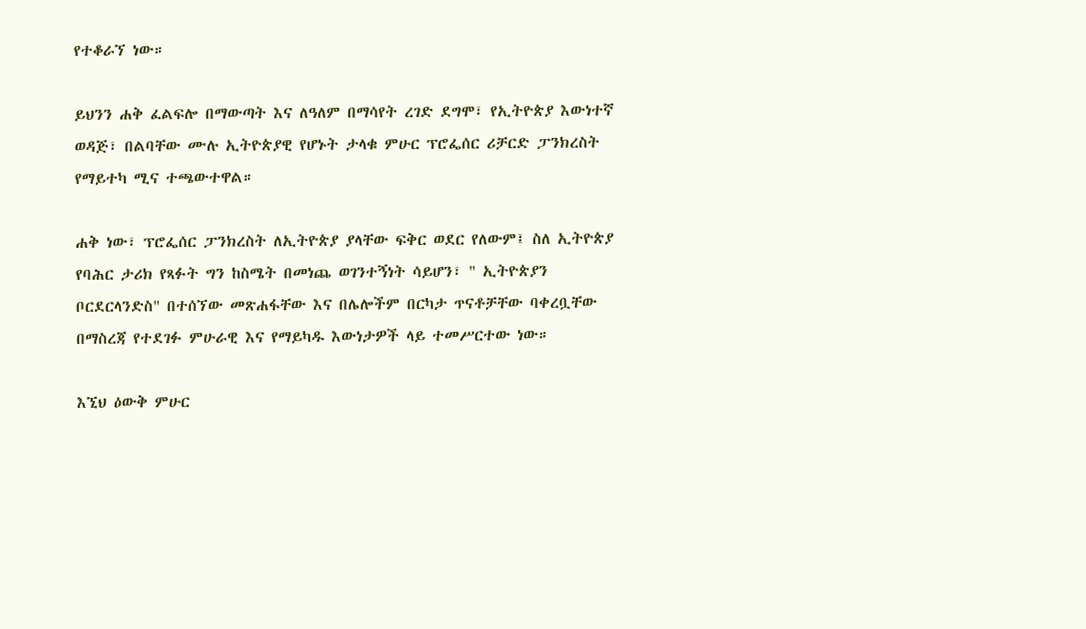የተቆራኘ ነው።

ይህንን ሐቅ ፈልፍሎ በማውጣት እና ለዓለም በማሳየት ረገድ ደግሞ፣ የኢትዮጵያ እውነተኛ ወዳጅ፣ በልባቸው ሙሉ ኢትዮጵያዊ የሆኑት ታላቁ ምሁር ፕሮፌሰር ሪቻርድ ፓንክረስት የማይተካ ሚና ተጫውተዋል።

ሐቅ ነው፣ ፕሮፌሰር ፓንክረስት ለኢትዮጵያ ያላቸው ፍቅር ወደር የለውም፤ ስለ ኢትዮጵያ የባሕር ታሪክ የጻፉት ግን ከስሜት በመነጨ ወገንተኝነት ሳይሆን፣ " ኢትዮጵያን ቦርደርላንድስ" በተሰኘው መጽሐፋቸው እና በሌሎችም በርካታ ጥናቶቻቸው ባቀረቧቸው በማስረጃ የተደገፉ ምሁራዊ እና የማይካዱ እውነታዎች ላይ ተመሥርተው ነው።

እኚህ ዕውቅ ምሁር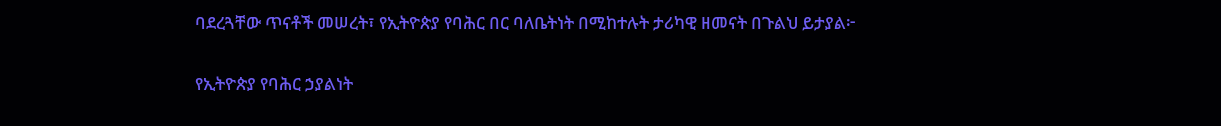ባደረጓቸው ጥናቶች መሠረት፣ የኢትዮጵያ የባሕር በር ባለቤትነት በሚከተሉት ታሪካዊ ዘመናት በጉልህ ይታያል፦

የኢትዮጵያ የባሕር ኃያልነት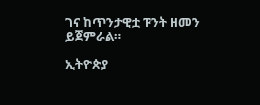ገና ከጥንታዊቷ ፑንት ዘመን ይጀምራል።

ኢትዮጵያ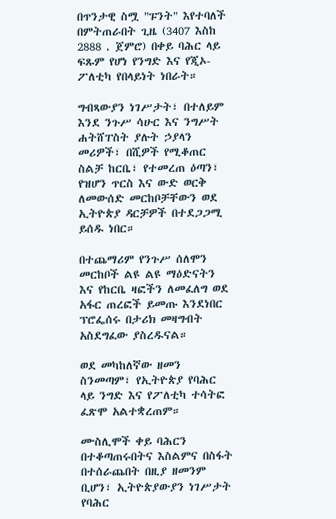በጥንታዊ ስሟ "ፑንት" እየተባለች በምትጠራበት ጊዜ (3407 እስከ 2888 . ጀምሮ) በቀይ ባሕር ላይ ፍጹም የሆነ የንግድ እና የጂኦ-ፖለቲካ የበላይነት ነበራት።

ግብጻውያን ነገሥታት፣ በተለይም እንደ ንጉሥ ሳሁር እና ንግሥት ሐትሸፐስት ያሉት ኃያላን መሪዎች፣ በሺዎች የሚቆጠር ስልቻ ከርቤ፣ የተመረጠ ዕጣን፣ የዝሆን ጥርስ እና ውድ ወርቅ ለመውሰድ መርከቦቻቸውን ወደ ኢትዮጵያ ዳርቻዎች በተደጋጋሚ ይሰዱ ነበር።

በተጨማሪም የንጉሥ ሰለሞን መርከቦች ልዩ ልዩ ማዕድናትን እና የከርቤ ዛፎችን ለመፈለግ ወደ አፋር ጠረፎች ይመጡ እንደነበር ፕሮፌሰሩ በታሪክ መዛግብት አስደግፈው ያስረዱናል።

ወደ መካከለኛው ዘመን ስንመጣም፣ የኢትዮጵያ የባሕር ላይ ንግድ እና የፖለቲካ ተሳትፎ ፈጽሞ አልተቋረጠም።

ሙስሊሞች ቀይ ባሕርን በተቆጣጠሩበትና እስልምና በስፋት በተሰራጨበት በዚያ ዘመንም ቢሆን፣ ኢትዮጵያውያን ነገሥታት የባሕር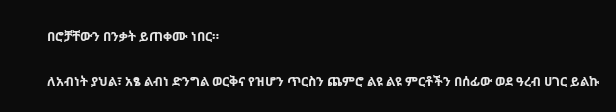በሮቻቸውን በንቃት ይጠቀሙ ነበር።

ለአብነት ያህል፣ አፄ ልብነ ድንግል ወርቅና የዝሆን ጥርስን ጨምሮ ልዩ ልዩ ምርቶችን በሰፊው ወደ ዓረብ ሀገር ይልኩ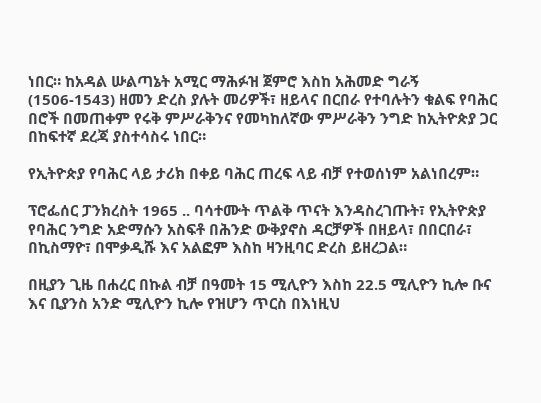ነበር። ከአዳል ሡልጣኔት አሚር ማሕፉዝ ጀምሮ እስከ አሕመድ ግራኝ (1506-1543) ዘመን ድረስ ያሉት መሪዎች፣ ዘይላና በርበራ የተባሉትን ቁልፍ የባሕር በሮች በመጠቀም የሩቅ ምሥራቅንና የመካከለኛው ምሥራቅን ንግድ ከኢትዮጵያ ጋር በከፍተኛ ደረጃ ያስተሳስሩ ነበር።

የኢትዮጵያ የባሕር ላይ ታሪክ በቀይ ባሕር ጠረፍ ላይ ብቻ የተወሰነም አልነበረም።

ፕሮፌሰር ፓንክረስት 1965 .. ባሳተሙት ጥልቅ ጥናት እንዳስረገጡት፣ የኢትዮጵያ የባሕር ንግድ አድማሱን አስፍቶ በሕንድ ውቅያኖስ ዳርቻዎች በዘይላ፣ በበርበራ፣ በኪስማዮ፣ በሞቃዲሹ እና አልፎም እስከ ዛንዚባር ድረስ ይዘረጋል።

በዚያን ጊዜ በሐረር በኩል ብቻ በዓመት 15 ሚሊዮን እስከ 22.5 ሚሊዮን ኪሎ ቡና እና ቢያንስ አንድ ሚሊዮን ኪሎ የዝሆን ጥርስ በእነዚህ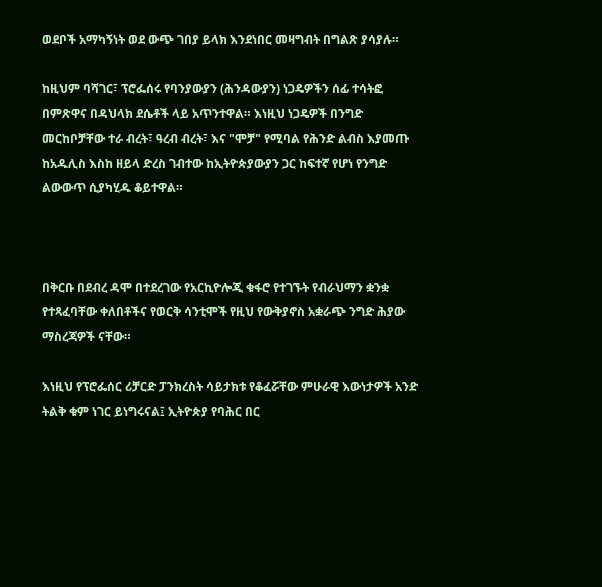ወደቦች አማካኝነት ወደ ውጭ ገበያ ይላክ እንደነበር መዛግብት በግልጽ ያሳያሉ።

ከዚህም ባሻገር፣ ፕሮፌሰሩ የባንያውያን (ሕንዳውያን) ነጋዴዎችን ሰፊ ተሳትፎ በምጽዋና በዳህላክ ደሴቶች ላይ አጥንተዋል። እነዚህ ነጋዴዎች በንግድ መርከቦቻቸው ተራ ብረት፣ ዓረብ ብረት፣ እና "ሞቻ" የሚባል የሕንድ ልብስ እያመጡ ከአዱሊስ እስከ ዘይላ ድረስ ገብተው ከኢትዮጵያውያን ጋር ከፍተኛ የሆነ የንግድ ልውውጥ ሲያካሂዱ ቆይተዋል።



በቅርቡ በደብረ ዳሞ በተደረገው የአርኪዮሎጂ ቁፋሮ የተገኙት የብራህማን ቋንቋ የተጻፈባቸው ቀለበቶችና የወርቅ ሳንቲሞች የዚህ የውቅያኖስ አቋራጭ ንግድ ሕያው ማስረጃዎች ናቸው።

እነዚህ የፕሮፌሰር ሪቻርድ ፓንክረስት ሳይታክቱ የቆፈሯቸው ምሁራዊ እውነታዎች አንድ ትልቅ ቁም ነገር ይነግሩናል፤ ኢትዮጵያ የባሕር በር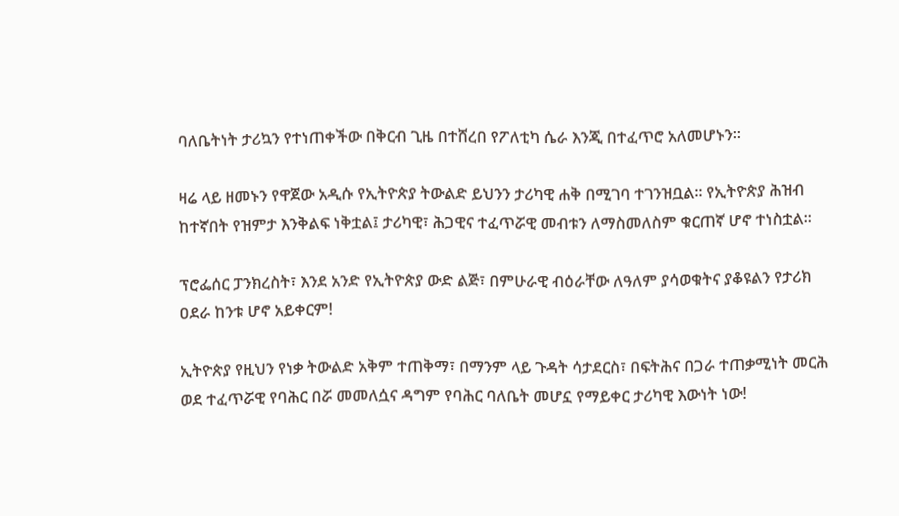ባለቤትነት ታሪኳን የተነጠቀችው በቅርብ ጊዜ በተሸረበ የፖለቲካ ሴራ እንጂ በተፈጥሮ አለመሆኑን።

ዛሬ ላይ ዘመኑን የዋጀው አዲሱ የኢትዮጵያ ትውልድ ይህንን ታሪካዊ ሐቅ በሚገባ ተገንዝቧል። የኢትዮጵያ ሕዝብ ከተኛበት የዝምታ እንቅልፍ ነቅቷል፤ ታሪካዊ፣ ሕጋዊና ተፈጥሯዊ መብቱን ለማስመለስም ቁርጠኛ ሆኖ ተነስቷል።

ፕሮፌሰር ፓንክረስት፣ እንደ አንድ የኢትዮጵያ ውድ ልጅ፣ በምሁራዊ ብዕራቸው ለዓለም ያሳወቁትና ያቆዩልን የታሪክ ዐደራ ከንቱ ሆኖ አይቀርም!

ኢትዮጵያ የዚህን የነቃ ትውልድ አቅም ተጠቅማ፣ በማንም ላይ ጉዳት ሳታደርስ፣ በፍትሕና በጋራ ተጠቃሚነት መርሕ ወደ ተፈጥሯዊ የባሕር በሯ መመለሷና ዳግም የባሕር ባለቤት መሆኗ የማይቀር ታሪካዊ እውነት ነው!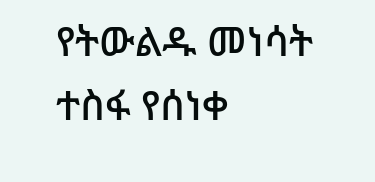የትውልዱ መነሳት ተስፋ የሰነቀ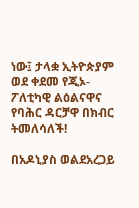ነው፤ ታላቋ ኢትዮጵያም ወደ ቀደመ የጂኦ-ፖለቲካዊ ልዕልናዋና የባሕር ዳርቻዋ በክብር ትመለሳለች!

በአዶኒያስ ወልደአረጋይ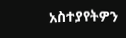አስተያየትዎን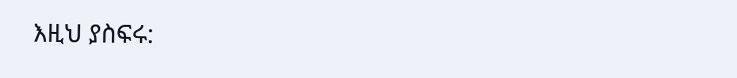እዚህ ያስፍሩ: